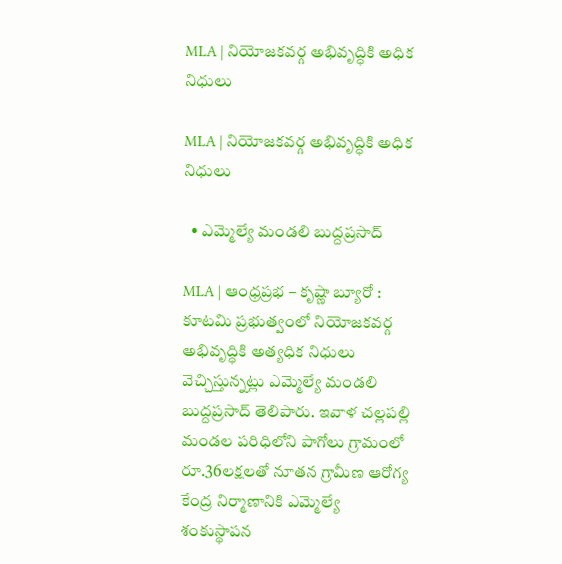MLA | నియోజకవర్గ అభివృద్ధికి అధిక నిధులు

MLA | నియోజకవర్గ అభివృద్ధికి అధిక నిధులు

  • ఎమ్మెల్యే మండలి బుద్దప్రసాద్

MLA | ఆంధ్రప్రభ – కృష్ణా బ్యూరో : కూటమి ప్రభుత్వంలో నియోజకవర్గ అభివృద్ధికి అత్యధిక నిధులు వెచ్చిస్తున్నట్లు ఎమ్మెల్యే మండలి బుద్దప్రసాద్ తెలిపారు. ఇవాళ చల్లపల్లి మండల పరిధిలోని పాగోలు గ్రామంలో రూ.36లక్షలతో నూతన గ్రామీణ ఆరోగ్య కేంద్ర నిర్మాణానికి ఎమ్మెల్యే శంకుస్థాపన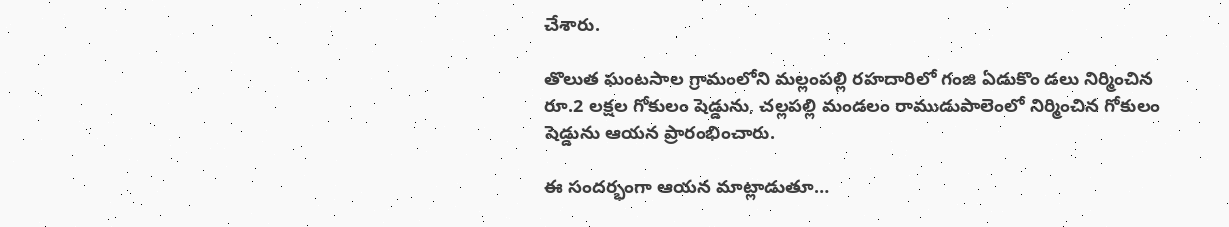చేశారు.

తొలుత ఘంటసాల గ్రామంలోని మల్లంపల్లి రహదారిలో గంజి ఏడుకొం డలు నిర్మించిన రూ.2 లక్షల గోకులం షెడ్డును, చల్లపల్లి మండలం రాముడుపాలెంలో నిర్మించిన గోకులం షెడ్డును ఆయన ప్రారంభించారు.

ఈ సందర్భంగా ఆయన మాట్లాడుతూ…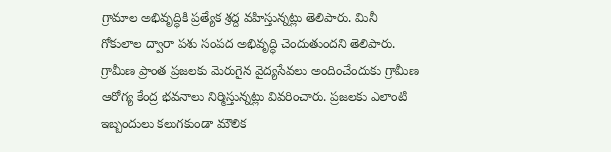గ్రామాల అభివృద్ధికి ప్రత్యేక శ్రద్ద వహిస్తున్నట్లు తెలిపారు. మినీ గోకులాల ద్వారా పశు సంపద అభివృద్ధి చెందుతుందని తెలిపారు. గ్రామీణ ప్రాంత ప్రజలకు మెరుగైన వైద్యసేవలు అందించేందుకు గ్రామీణ ఆరోగ్య కేంద్ర భవనాలు నిర్మిస్తున్నట్లు వివరించారు. ప్రజలకు ఎలాంటి ఇబ్బందులు కలుగకుండా మౌలిక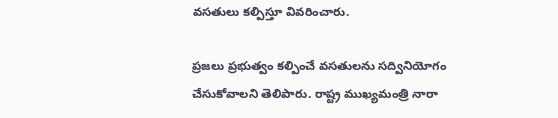వసతులు కల్పిస్తూ వివరించారు.

ప్రజలు ప్రభుత్వం కల్పించే వసతులను సద్వినియోగం చేసుకోవాలని తెలిపారు. రాష్ట్ర ముఖ్యమంత్రి నారా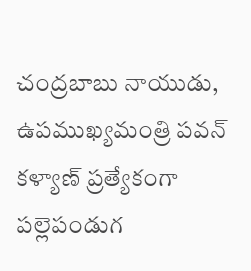చంద్రబాబు నాయుడు, ఉపముఖ్యమంత్రి పవన్ కళ్యాణ్ ప్రత్యేకంగా పల్లెపండుగ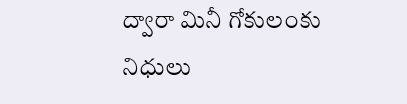ద్వారా మినీ గోకులంకు నిధులు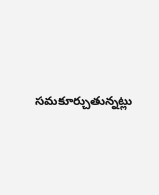సమకూర్చుతున్నట్లు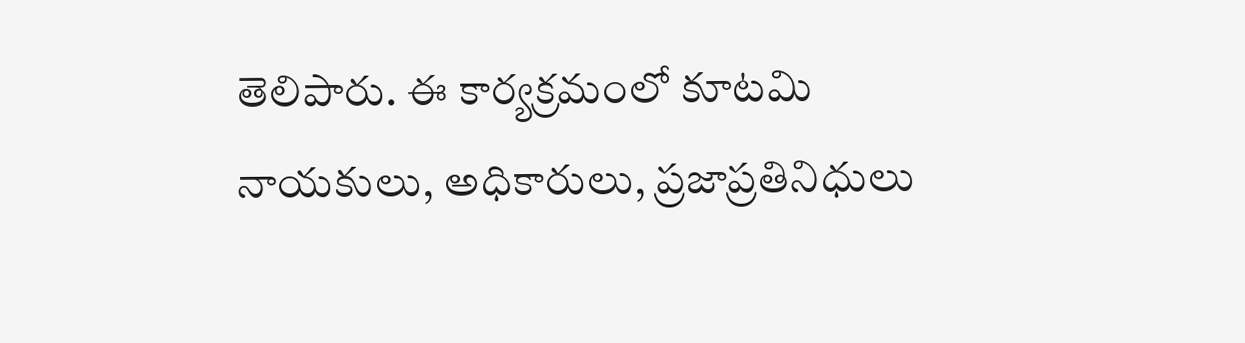తెలిపారు. ఈ కార్యక్రమంలో కూటమి నాయకులు, అధికారులు, ప్రజాప్రతినిధులు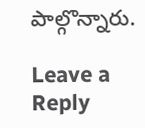పాల్గొన్నారు.

Leave a Reply